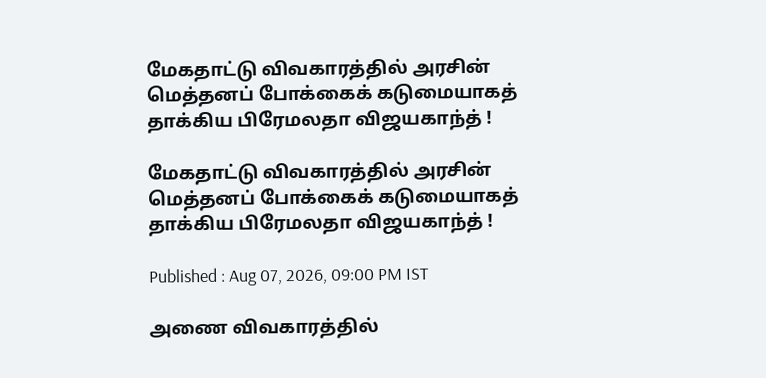மேகதாட்டு விவகாரத்தில் அரசின் மெத்தனப் போக்கைக் கடுமையாகத் தாக்கிய பிரேமலதா விஜயகாந்த் !

மேகதாட்டு விவகாரத்தில் அரசின் மெத்தனப் போக்கைக் கடுமையாகத் தாக்கிய பிரேமலதா விஜயகாந்த் !

Published : Aug 07, 2026, 09:00 PM IST

அணை விவகாரத்தில்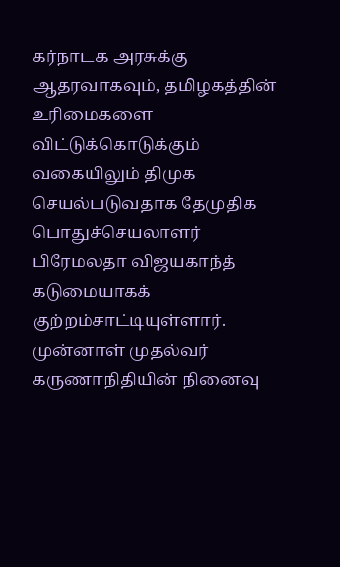கர்நாடக அரசுக்கு ஆதரவாகவும், தமிழகத்தின் உரிமைகளை விட்டுக்கொடுக்கும் வகையிலும் திமுக செயல்படுவதாக தேமுதிக பொதுச்செயலாளர் பிரேமலதா விஜயகாந்த் கடுமையாகக் குற்றம்சாட்டியுள்ளார். முன்னாள் முதல்வர் கருணாநிதியின் நினைவு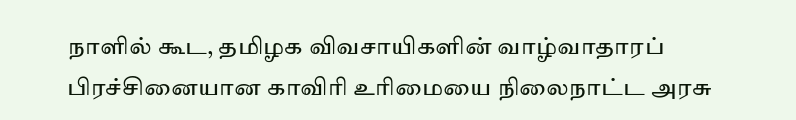நாளில் கூட, தமிழக விவசாயிகளின் வாழ்வாதாரப் பிரச்சினையான காவிரி உரிமையை நிலைநாட்ட அரசு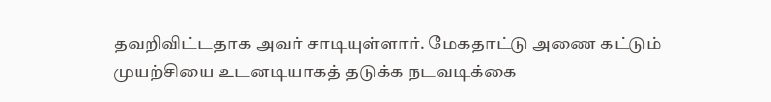தவறிவிட்டதாக அவர் சாடியுள்ளார். மேகதாட்டு அணை கட்டும் முயற்சியை உடனடியாகத் தடுக்க நடவடிக்கை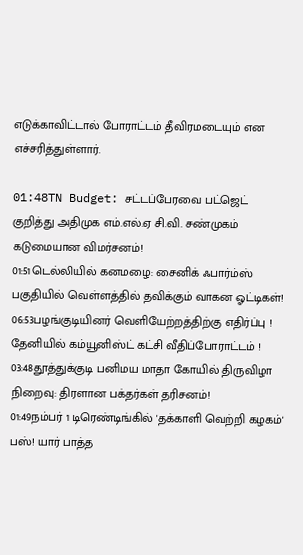எடுக்காவிட்டால் போராட்டம் தீவிரமடையும் என எச்சரித்துள்ளார்.

01:48TN Budget: சட்டப்பேரவை பட்ஜெட் குறித்து அதிமுக எம்.எல்.ஏ சி.வி. சண்முகம் கடுமையான விமர்சனம்!
01:51டெல்லியில் கனமழை: சைனிக் ஃபார்ம்ஸ் பகுதியில் வெள்ளத்தில் தவிக்கும் வாகன ஓட்டிகள்!
06:53பழங்குடியினர் வெளியேற்றத்திற்கு எதிர்ப்பு ! தேனியில் கம்யூனிஸ்ட் கட்சி வீதிப்போராட்டம் !
03:48தூத்துக்குடி பனிமய மாதா கோயில் திருவிழா நிறைவு: திரளான பக்தர்கள் தரிசனம்!
01:49நம்பர் 1 டிரெண்டிங்கில் 'தக்காளி வெற்றி கழகம்' பஸ்! யார் பாத்த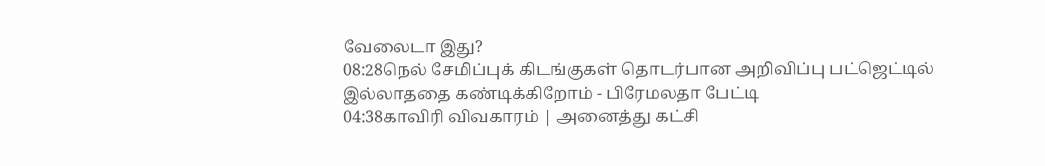வேலைடா இது?
08:28நெல் சேமிப்புக் கிடங்குகள் தொடர்பான அறிவிப்பு பட்ஜெட்டில் இல்லாததை கண்டிக்கிறோம் - பிரேமலதா பேட்டி
04:38காவிரி விவகாரம் | அனைத்து கட்சி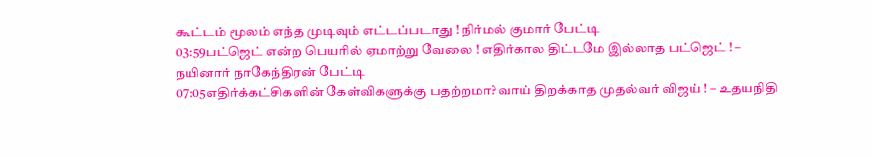கூட்டம் மூலம் எந்த முடிவும் எட்டப்படாது ! நிர்மல் குமார் பேட்டி
03:59பட்ஜெட் என்ற பெயரில் ஏமாற்று வேலை ! எதிர்கால திட்டமே இல்லாத பட்ஜெட் ! – நயினார் நாகேந்திரன் பேட்டி
07:05எதிர்க்கட்சிகளின் கேள்விகளுக்கு பதற்றமா? வாய் திறக்காத முதல்வர் விஜய் ! – உதயநிதி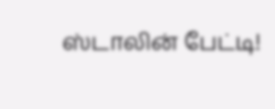ஸ்டாலின் பேட்டி!